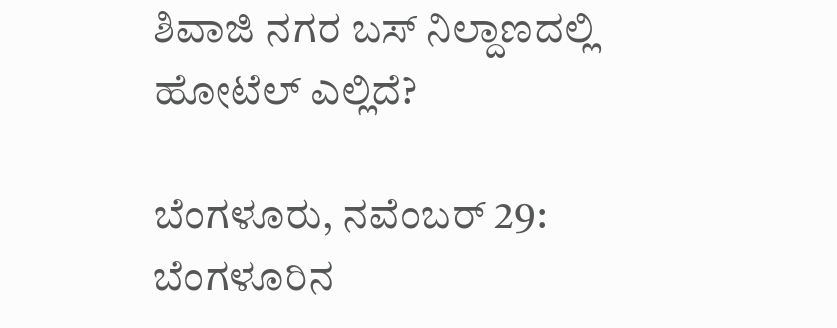ಶಿವಾಜಿ ನಗರ ಬಸ್ ನಿಲ್ದಾಣದಲ್ಲಿ ಹೋಟೆಲ್ ಎಲ್ಲಿದೆ?

ಬೆಂಗಳೂರು, ನವೆಂಬರ್ 29: ಬೆಂಗಳೂರಿನ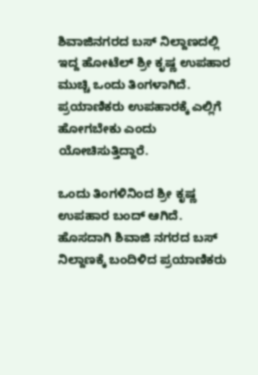ಶಿವಾಜಿನಗರದ ಬಸ್ ನಿಲ್ದಾಣದಲ್ಲಿ ಇದ್ದ ಹೋಟೆಲ್ ಶ್ರೀ ಕೃಷ್ಣ ಉಪಹಾರ ಮುಚ್ಚಿ ಒಂದು ತಿಂಗಳಾಗಿದೆ. ಪ್ರಯಾಣಿಕರು ಉಪಹಾರಕ್ಕೆ ಎಲ್ಲಿಗೆ ಹೋಗಬೇಕು ಎಂದು ಯೋಚಿಸುತ್ತಿದ್ದಾರೆ.

ಒಂದು ತಿಂಗಳಿನಿಂದ ಶ್ರೀ ಕೃಷ್ಣ ಉಪಹಾರ ಬಂದ್ ಆಗಿದೆ. ಹೊಸದಾಗಿ ಶಿವಾಜಿ ನಗರದ ಬಸ್ ನಿಲ್ದಾಣಕ್ಕೆ ಬಂದಿಳಿದ ಪ್ರಯಾಣಿಕರು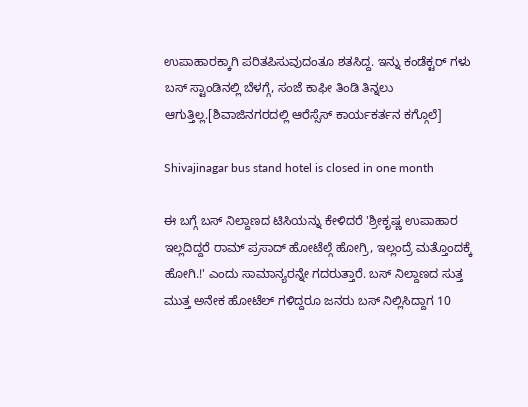ಉಪಾಹಾರಕ್ಕಾಗಿ ಪರಿತಪಿಸುವುದಂತೂ ಶತಸಿದ್ದ. ಇನ್ನು ಕಂಡೆಕ್ಟರ್ ಗಳು ಬಸ್ ಸ್ಟಾಂಡಿನಲ್ಲಿ ಬೆಳಗ್ಗೆ, ಸಂಜೆ ಕಾಫೀ ತಿಂಡಿ ತಿನ್ನಲು ಆಗುತ್ತಿಲ್ಲ.[ಶಿವಾಜಿನಗರದಲ್ಲಿ ಆರೆಸ್ಸೆಸ್ ಕಾರ್ಯಕರ್ತನ ಕಗ್ಗೊಲೆ]

Shivajinagar bus stand hotel is closed in one month

ಈ ಬಗ್ಗೆ ಬಸ್ ನಿಲ್ದಾಣದ ಟಿಸಿಯನ್ನು ಕೇಳಿದರೆ 'ಶ್ರೀಕೃಷ್ಣ ಉಪಾಹಾರ ಇಲ್ಲದಿದ್ದರೆ ರಾಮ್ ಪ್ರಸಾದ್ ಹೋಟೆಲ್ಗೆ ಹೋಗ್ರಿ, ಇಲ್ಲಂದ್ರೆ ಮತ್ತೊಂದಕ್ಕೆ ಹೋಗಿ.!' ಎಂದು ಸಾಮಾನ್ಯರನ್ನೇ ಗದರುತ್ತಾರೆ. ಬಸ್ ನಿಲ್ದಾಣದ ಸುತ್ತ ಮುತ್ತ ಅನೇಕ ಹೋಟೆಲ್ ಗಳಿದ್ದರೂ ಜನರು ಬಸ್ ನಿಲ್ಲಿಸಿದ್ದಾಗ 10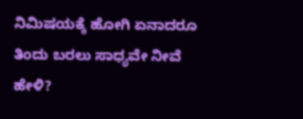ನಿಮಿಷಯಕ್ಕೆ ಹೋಗಿ ಏನಾದರೂ ತಿಂದು ಬರಲು ಸಾಧ್ಯವೇ ನೀವೆ ಹೇಳಿ?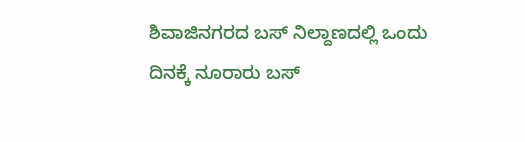ಶಿವಾಜಿನಗರದ ಬಸ್ ನಿಲ್ದಾಣದಲ್ಲಿ ಒಂದು ದಿನಕ್ಕೆ ನೂರಾರು ಬಸ್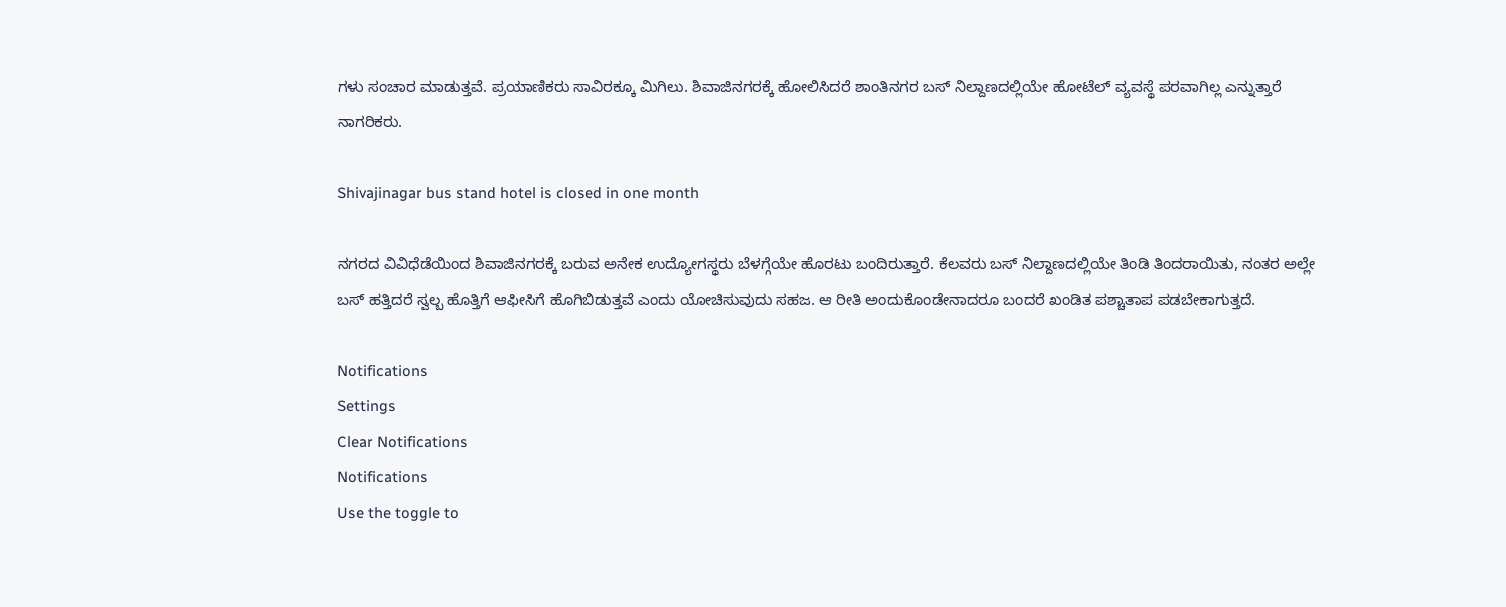ಗಳು ಸಂಚಾರ ಮಾಡುತ್ತವೆ. ಪ್ರಯಾಣಿಕರು ಸಾವಿರಕ್ಕೂ ಮಿಗಿಲು. ಶಿವಾಜಿನಗರಕ್ಕೆ ಹೋಲಿಸಿದರೆ ಶಾಂತಿನಗರ ಬಸ್ ನಿಲ್ದಾಣದಲ್ಲಿಯೇ ಹೋಟೆಲ್ ವ್ಯವಸ್ಥೆ ಪರವಾಗಿಲ್ಲ ಎನ್ನುತ್ತಾರೆ ನಾಗರಿಕರು.

Shivajinagar bus stand hotel is closed in one month

ನಗರದ ವಿವಿಧೆಡೆಯಿಂದ ಶಿವಾಜಿನಗರಕ್ಕೆ ಬರುವ ಅನೇಕ ಉದ್ಯೋಗಸ್ಥರು ಬೆಳಗ್ಗೆಯೇ ಹೊರಟು ಬಂದಿರುತ್ತಾರೆ. ಕೆಲವರು ಬಸ್ ನಿಲ್ದಾಣದಲ್ಲಿಯೇ ತಿಂಡಿ ತಿಂದರಾಯಿತು, ನಂತರ ಅಲ್ಲೇ ಬಸ್ ಹತ್ತಿದರೆ ಸ್ವಲ್ಬ ಹೊತ್ತಿಗೆ ಆಫೀಸಿಗೆ ಹೊಗಿಬಿಡುತ್ತವೆ ಎಂದು ಯೋಚಿಸುವುದು ಸಹಜ. ಆ ರೀತಿ ಅಂದುಕೊಂಡೇನಾದರೂ ಬಂದರೆ ಖಂಡಿತ ಪಶ್ಚಾತಾಪ ಪಡಬೇಕಾಗುತ್ತದೆ.

Notifications
Settings
Clear Notifications
Notifications
Use the toggle to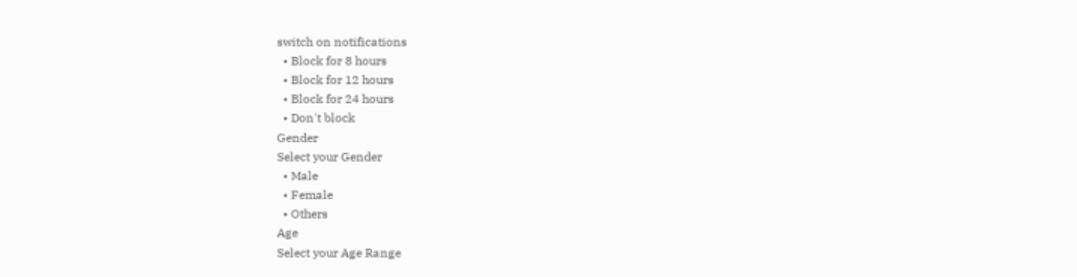switch on notifications
  • Block for 8 hours
  • Block for 12 hours
  • Block for 24 hours
  • Don't block
Gender
Select your Gender
  • Male
  • Female
  • Others
Age
Select your Age Range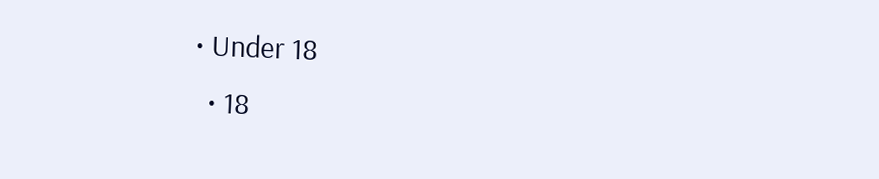• Under 18
  • 18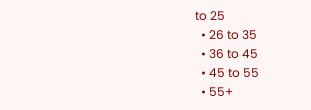to 25
  • 26 to 35
  • 36 to 45
  • 45 to 55
  • 55+